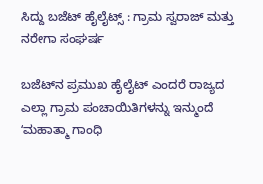ಸಿದ್ದು ಬಜೆಟ್‌ ಹೈಲೈಟ್ಸ್‌ : ಗ್ರಾಮ ಸ್ವರಾಜ್ ಮತ್ತು ನರೇಗಾ ಸಂಘರ್ಷ

ಬಜೆಟ್‌ನ ಪ್ರಮುಖ ಹೈಲೈಟ್ ಎಂದರೆ ರಾಜ್ಯದ ಎಲ್ಲಾ ಗ್ರಾಮ ಪಂಚಾಯಿತಿಗಳನ್ನು ಇನ್ಮುಂದೆ ʻಮಹಾತ್ಮಾ ಗಾಂಧಿ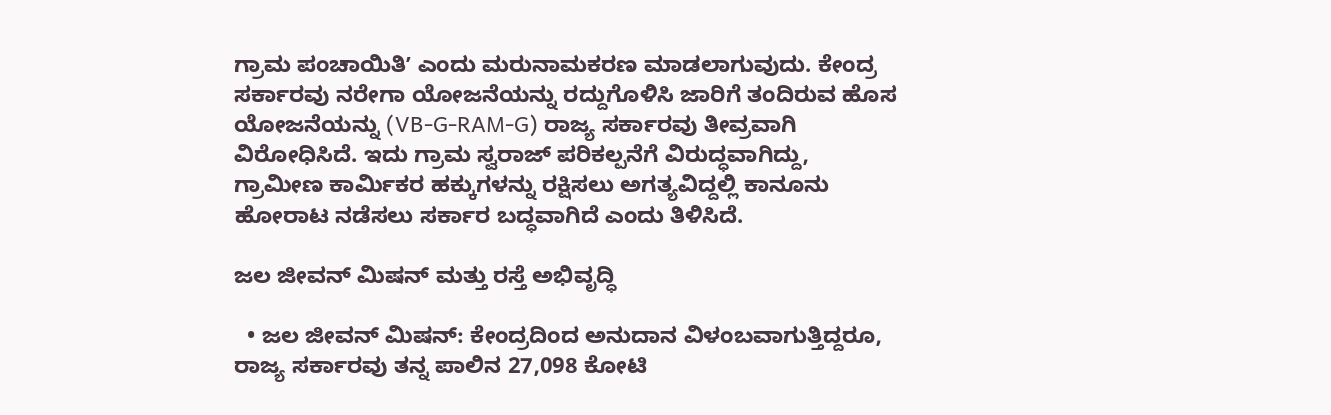ಗ್ರಾಮ ಪಂಚಾಯಿತಿʼ ಎಂದು ಮರುನಾಮಕರಣ ಮಾಡಲಾಗುವುದು. ಕೇಂದ್ರ ಸರ್ಕಾರವು ನರೇಗಾ ಯೋಜನೆಯನ್ನು ರದ್ದುಗೊಳಿಸಿ ಜಾರಿಗೆ ತಂದಿರುವ ಹೊಸ ಯೋಜನೆಯನ್ನು (VB-G-RAM-G) ರಾಜ್ಯ ಸರ್ಕಾರವು ತೀವ್ರವಾಗಿ ವಿರೋಧಿಸಿದೆ. ಇದು ಗ್ರಾಮ ಸ್ವರಾಜ್ ಪರಿಕಲ್ಪನೆಗೆ ವಿರುದ್ಧವಾಗಿದ್ದು, ಗ್ರಾಮೀಣ ಕಾರ್ಮಿಕರ ಹಕ್ಕುಗಳನ್ನು ರಕ್ಷಿಸಲು ಅಗತ್ಯವಿದ್ದಲ್ಲಿ ಕಾನೂನು ಹೋರಾಟ ನಡೆಸಲು ಸರ್ಕಾರ ಬದ್ಧವಾಗಿದೆ ಎಂದು ತಿಳಿಸಿದೆ.

ಜಲ ಜೀವನ್‌ ಮಿಷನ್‌ ಮತ್ತು ರಸ್ತೆ ಅಭಿವೃದ್ಧಿ

  • ಜಲ ಜೀವನ್ ಮಿಷನ್: ಕೇಂದ್ರದಿಂದ ಅನುದಾನ ವಿಳಂಬವಾಗುತ್ತಿದ್ದರೂ, ರಾಜ್ಯ ಸರ್ಕಾರವು ತನ್ನ ಪಾಲಿನ 27,098 ಕೋಟಿ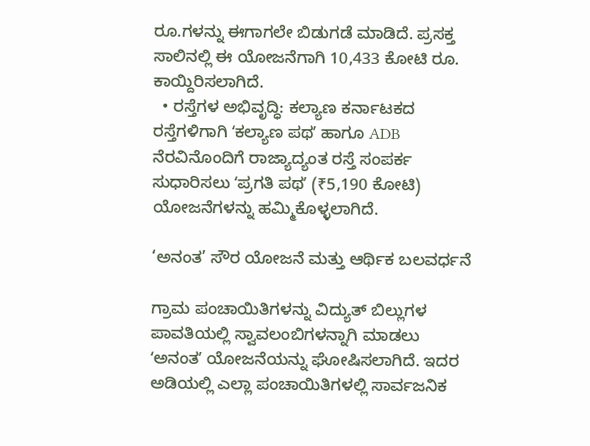ರೂ.ಗಳನ್ನು ಈಗಾಗಲೇ ಬಿಡುಗಡೆ ಮಾಡಿದೆ. ಪ್ರಸಕ್ತ ಸಾಲಿನಲ್ಲಿ ಈ ಯೋಜನೆಗಾಗಿ 10,433 ಕೋಟಿ ರೂ. ಕಾಯ್ದಿರಿಸಲಾಗಿದೆ.
  • ರಸ್ತೆಗಳ ಅಭಿವೃದ್ಧಿ: ಕಲ್ಯಾಣ ಕರ್ನಾಟಕದ ರಸ್ತೆಗಳಿಗಾಗಿ ʻಕಲ್ಯಾಣ ಪಥʼ ಹಾಗೂ ADB ನೆರವಿನೊಂದಿಗೆ ರಾಜ್ಯಾದ್ಯಂತ ರಸ್ತೆ ಸಂಪರ್ಕ ಸುಧಾರಿಸಲು ʻಪ್ರಗತಿ ಪಥʼ (₹5,190 ಕೋಟಿ) ಯೋಜನೆಗಳನ್ನು ಹಮ್ಮಿಕೊಳ್ಳಲಾಗಿದೆ.

‘ಅನಂತ’ ಸೌರ ಯೋಜನೆ ಮತ್ತು ಆರ್ಥಿಕ ಬಲವರ್ಧನೆ

ಗ್ರಾಮ ಪಂಚಾಯಿತಿಗಳನ್ನು ವಿದ್ಯುತ್ ಬಿಲ್ಲುಗಳ ಪಾವತಿಯಲ್ಲಿ ಸ್ವಾವಲಂಬಿಗಳನ್ನಾಗಿ ಮಾಡಲು ʻಅನಂತʼ ಯೋಜನೆಯನ್ನು ಘೋಷಿಸಲಾಗಿದೆ. ಇದರ ಅಡಿಯಲ್ಲಿ ಎಲ್ಲಾ ಪಂಚಾಯಿತಿಗಳಲ್ಲಿ ಸಾರ್ವಜನಿಕ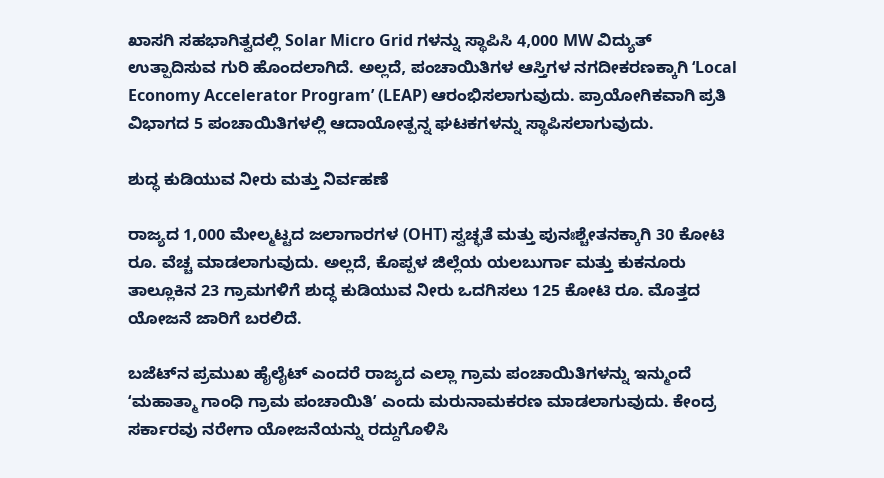ಖಾಸಗಿ ಸಹಭಾಗಿತ್ವದಲ್ಲಿ Solar Micro Grid ಗಳನ್ನು ಸ್ಥಾಪಿಸಿ 4,000 MW ವಿದ್ಯುತ್ ಉತ್ಪಾದಿಸುವ ಗುರಿ ಹೊಂದಲಾಗಿದೆ. ಅಲ್ಲದೆ, ಪಂಚಾಯಿತಿಗಳ ಆಸ್ತಿಗಳ ನಗದೀಕರಣಕ್ಕಾಗಿ ‘Local Economy Accelerator Program’ (LEAP) ಆರಂಭಿಸಲಾಗುವುದು. ಪ್ರಾಯೋಗಿಕವಾಗಿ ಪ್ರತಿ ವಿಭಾಗದ 5 ಪಂಚಾಯಿತಿಗಳಲ್ಲಿ ಆದಾಯೋತ್ಪನ್ನ ಘಟಕಗಳನ್ನು ಸ್ಥಾಪಿಸಲಾಗುವುದು.

ಶುದ್ಧ ಕುಡಿಯುವ ನೀರು ಮತ್ತು ನಿರ್ವಹಣೆ

ರಾಜ್ಯದ 1,000 ಮೇಲ್ಮಟ್ಟದ ಜಲಾಗಾರಗಳ (OHT) ಸ್ವಚ್ಛತೆ ಮತ್ತು ಪುನಃಶ್ಚೇತನಕ್ಕಾಗಿ 30 ಕೋಟಿ ರೂ. ವೆಚ್ಚ ಮಾಡಲಾಗುವುದು. ಅಲ್ಲದೆ, ಕೊಪ್ಪಳ ಜಿಲ್ಲೆಯ ಯಲಬುರ್ಗಾ ಮತ್ತು ಕುಕನೂರು ತಾಲ್ಲೂಕಿನ 23 ಗ್ರಾಮಗಳಿಗೆ ಶುದ್ಧ ಕುಡಿಯುವ ನೀರು ಒದಗಿಸಲು 125 ಕೋಟಿ ರೂ. ಮೊತ್ತದ ಯೋಜನೆ ಜಾರಿಗೆ ಬರಲಿದೆ.

ಬಜೆಟ್‌ನ ಪ್ರಮುಖ ಹೈಲೈಟ್ ಎಂದರೆ ರಾಜ್ಯದ ಎಲ್ಲಾ ಗ್ರಾಮ ಪಂಚಾಯಿತಿಗಳನ್ನು ಇನ್ಮುಂದೆ ʻಮಹಾತ್ಮಾ ಗಾಂಧಿ ಗ್ರಾಮ ಪಂಚಾಯಿತಿʼ ಎಂದು ಮರುನಾಮಕರಣ ಮಾಡಲಾಗುವುದು. ಕೇಂದ್ರ ಸರ್ಕಾರವು ನರೇಗಾ ಯೋಜನೆಯನ್ನು ರದ್ದುಗೊಳಿಸಿ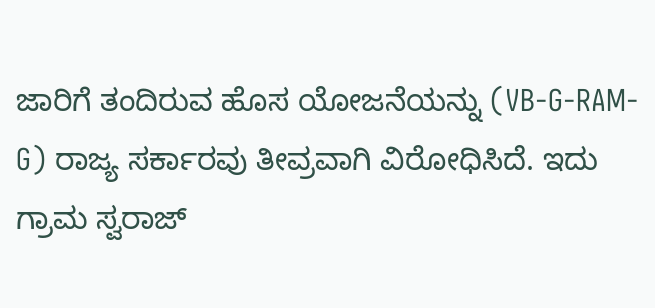ಜಾರಿಗೆ ತಂದಿರುವ ಹೊಸ ಯೋಜನೆಯನ್ನು (VB-G-RAM-G) ರಾಜ್ಯ ಸರ್ಕಾರವು ತೀವ್ರವಾಗಿ ವಿರೋಧಿಸಿದೆ. ಇದು ಗ್ರಾಮ ಸ್ವರಾಜ್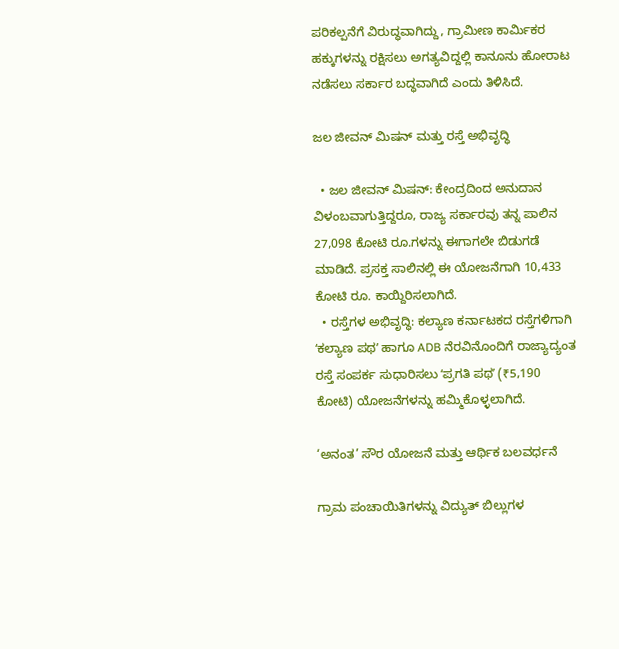ಪರಿಕಲ್ಪನೆಗೆ ವಿರುದ್ಧವಾಗಿದ್ದು, ಗ್ರಾಮೀಣ ಕಾರ್ಮಿಕರ ಹಕ್ಕುಗಳನ್ನು ರಕ್ಷಿಸಲು ಅಗತ್ಯವಿದ್ದಲ್ಲಿ ಕಾನೂನು ಹೋರಾಟ ನಡೆಸಲು ಸರ್ಕಾರ ಬದ್ಧವಾಗಿದೆ ಎಂದು ತಿಳಿಸಿದೆ.

ಜಲ ಜೀವನ್‌ ಮಿಷನ್‌ ಮತ್ತು ರಸ್ತೆ ಅಭಿವೃದ್ಧಿ

  • ಜಲ ಜೀವನ್ ಮಿಷನ್: ಕೇಂದ್ರದಿಂದ ಅನುದಾನ ವಿಳಂಬವಾಗುತ್ತಿದ್ದರೂ, ರಾಜ್ಯ ಸರ್ಕಾರವು ತನ್ನ ಪಾಲಿನ 27,098 ಕೋಟಿ ರೂ.ಗಳನ್ನು ಈಗಾಗಲೇ ಬಿಡುಗಡೆ ಮಾಡಿದೆ. ಪ್ರಸಕ್ತ ಸಾಲಿನಲ್ಲಿ ಈ ಯೋಜನೆಗಾಗಿ 10,433 ಕೋಟಿ ರೂ. ಕಾಯ್ದಿರಿಸಲಾಗಿದೆ.
  • ರಸ್ತೆಗಳ ಅಭಿವೃದ್ಧಿ: ಕಲ್ಯಾಣ ಕರ್ನಾಟಕದ ರಸ್ತೆಗಳಿಗಾಗಿ ʻಕಲ್ಯಾಣ ಪಥʼ ಹಾಗೂ ADB ನೆರವಿನೊಂದಿಗೆ ರಾಜ್ಯಾದ್ಯಂತ ರಸ್ತೆ ಸಂಪರ್ಕ ಸುಧಾರಿಸಲು ʻಪ್ರಗತಿ ಪಥʼ (₹5,190 ಕೋಟಿ) ಯೋಜನೆಗಳನ್ನು ಹಮ್ಮಿಕೊಳ್ಳಲಾಗಿದೆ.

‘ಅನಂತ’ ಸೌರ ಯೋಜನೆ ಮತ್ತು ಆರ್ಥಿಕ ಬಲವರ್ಧನೆ

ಗ್ರಾಮ ಪಂಚಾಯಿತಿಗಳನ್ನು ವಿದ್ಯುತ್ ಬಿಲ್ಲುಗಳ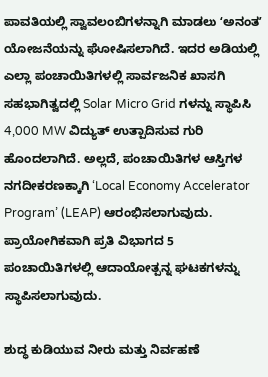ಪಾವತಿಯಲ್ಲಿ ಸ್ವಾವಲಂಬಿಗಳನ್ನಾಗಿ ಮಾಡಲು ʻಅನಂತʼ ಯೋಜನೆಯನ್ನು ಘೋಷಿಸಲಾಗಿದೆ. ಇದರ ಅಡಿಯಲ್ಲಿ ಎಲ್ಲಾ ಪಂಚಾಯಿತಿಗಳಲ್ಲಿ ಸಾರ್ವಜನಿಕ ಖಾಸಗಿ ಸಹಭಾಗಿತ್ವದಲ್ಲಿ Solar Micro Grid ಗಳನ್ನು ಸ್ಥಾಪಿಸಿ 4,000 MW ವಿದ್ಯುತ್ ಉತ್ಪಾದಿಸುವ ಗುರಿ ಹೊಂದಲಾಗಿದೆ. ಅಲ್ಲದೆ, ಪಂಚಾಯಿತಿಗಳ ಆಸ್ತಿಗಳ ನಗದೀಕರಣಕ್ಕಾಗಿ ‘Local Economy Accelerator Program’ (LEAP) ಆರಂಭಿಸಲಾಗುವುದು. ಪ್ರಾಯೋಗಿಕವಾಗಿ ಪ್ರತಿ ವಿಭಾಗದ 5 ಪಂಚಾಯಿತಿಗಳಲ್ಲಿ ಆದಾಯೋತ್ಪನ್ನ ಘಟಕಗಳನ್ನು ಸ್ಥಾಪಿಸಲಾಗುವುದು.

ಶುದ್ಧ ಕುಡಿಯುವ ನೀರು ಮತ್ತು ನಿರ್ವಹಣೆ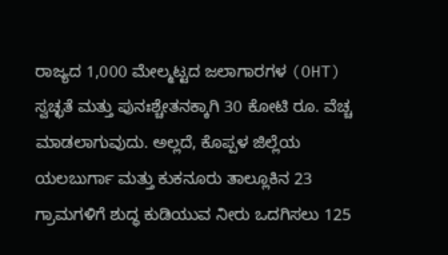ರಾಜ್ಯದ 1,000 ಮೇಲ್ಮಟ್ಟದ ಜಲಾಗಾರಗಳ (OHT) ಸ್ವಚ್ಛತೆ ಮತ್ತು ಪುನಃಶ್ಚೇತನಕ್ಕಾಗಿ 30 ಕೋಟಿ ರೂ. ವೆಚ್ಚ ಮಾಡಲಾಗುವುದು. ಅಲ್ಲದೆ, ಕೊಪ್ಪಳ ಜಿಲ್ಲೆಯ ಯಲಬುರ್ಗಾ ಮತ್ತು ಕುಕನೂರು ತಾಲ್ಲೂಕಿನ 23 ಗ್ರಾಮಗಳಿಗೆ ಶುದ್ಧ ಕುಡಿಯುವ ನೀರು ಒದಗಿಸಲು 125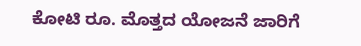ಕೋಟಿ ರೂ. ಮೊತ್ತದ ಯೋಜನೆ ಜಾರಿಗೆ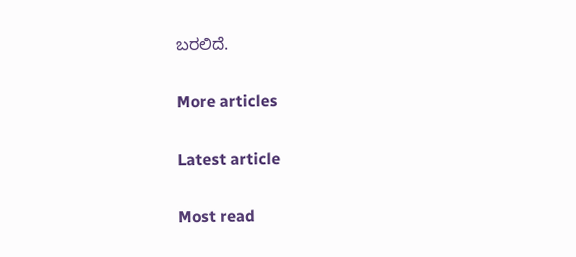ಬರಲಿದೆ.

More articles

Latest article

Most read